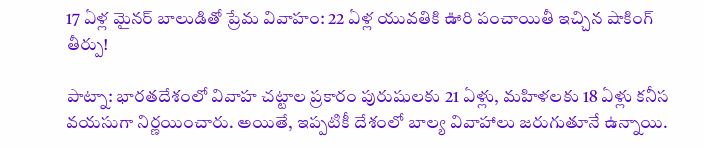17 ఏళ్ల మైనర్ బాలుడితో ప్రేమ వివాహం: 22 ఏళ్ల యువతికి ఊరి పంచాయితీ ఇచ్చిన షాకింగ్ తీర్పు!

పాట్నా: భారతదేశంలో వివాహ చట్టాల ప్రకారం పురుషులకు 21 ఏళ్లు, మహిళలకు 18 ఏళ్లు కనీస వయసుగా నిర్ణయించారు. అయితే, ఇప్పటికీ దేశంలో బాల్య వివాహాలు జరుగుతూనే ఉన్నాయి.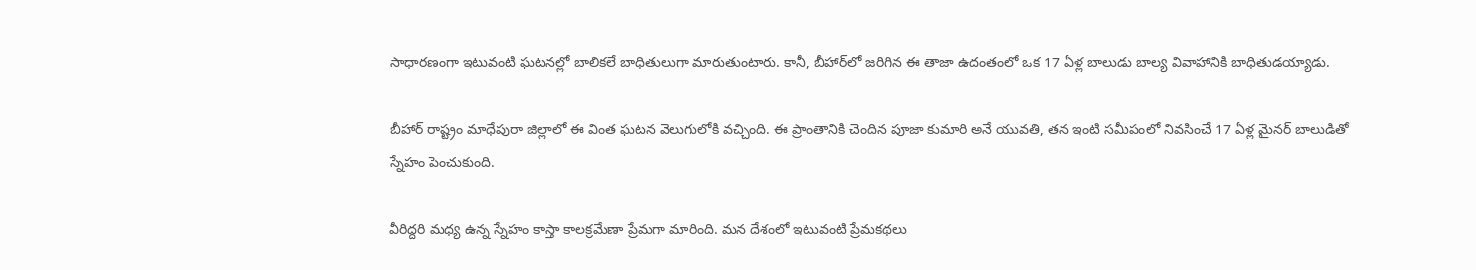సాధారణంగా ఇటువంటి ఘటనల్లో బాలికలే బాధితులుగా మారుతుంటారు. కానీ, బీహార్‌లో జరిగిన ఈ తాజా ఉదంతంలో ఒక 17 ఏళ్ల బాలుడు బాల్య వివాహానికి బాధితుడయ్యాడు.

బీహార్ రాష్ట్రం మాధేపురా జిల్లాలో ఈ వింత ఘటన వెలుగులోకి వచ్చింది. ఈ ప్రాంతానికి చెందిన పూజా కుమారి అనే యువతి, తన ఇంటి సమీపంలో నివసించే 17 ఏళ్ల మైనర్ బాలుడితో స్నేహం పెంచుకుంది.

వీరిద్దరి మధ్య ఉన్న స్నేహం కాస్తా కాలక్రమేణా ప్రేమగా మారింది. మన దేశంలో ఇటువంటి ప్రేమకథలు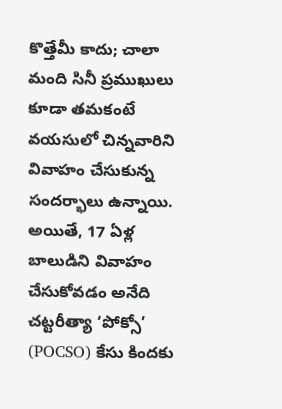కొత్తేమీ కాదు; చాలా మంది సినీ ప్రముఖులు కూడా తమకంటే వయసులో చిన్నవారిని వివాహం చేసుకున్న సందర్భాలు ఉన్నాయి. అయితే, 17 ఏళ్ల బాలుడిని వివాహం చేసుకోవడం అనేది చట్టరీత్యా ‘పోక్సో’ (POCSO) కేసు కిందకు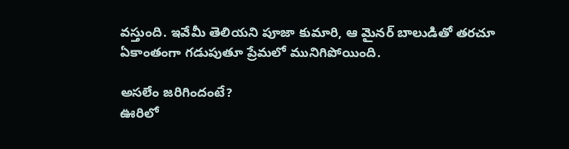వస్తుంది. ఇవేమీ తెలియని పూజా కుమారి, ఆ మైనర్ బాలుడితో తరచూ ఏకాంతంగా గడుపుతూ ప్రేమలో మునిగిపోయింది.

అసలేం జరిగిందంటే?
ఊరిలో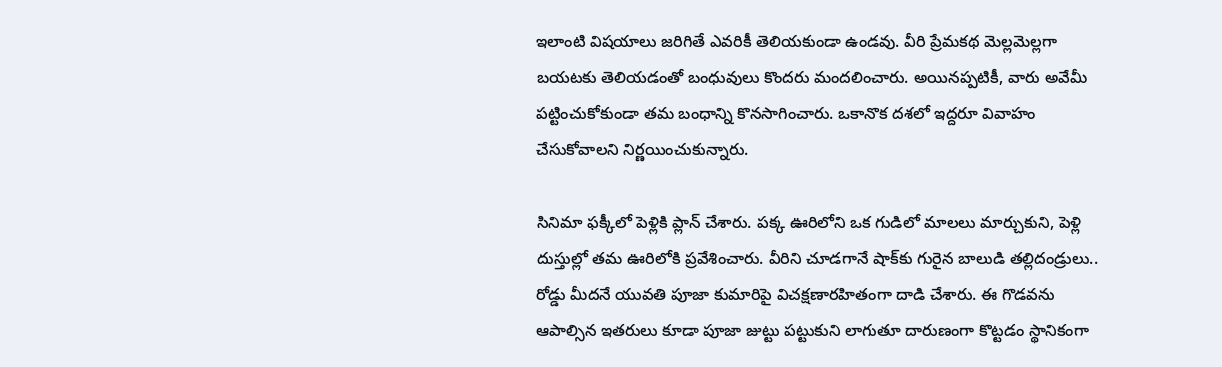ఇలాంటి విషయాలు జరిగితే ఎవరికీ తెలియకుండా ఉండవు. వీరి ప్రేమకథ మెల్లమెల్లగా బయటకు తెలియడంతో బంధువులు కొందరు మందలించారు. అయినప్పటికీ, వారు అవేమీ పట్టించుకోకుండా తమ బంధాన్ని కొనసాగించారు. ఒకానొక దశలో ఇద్దరూ వివాహం చేసుకోవాలని నిర్ణయించుకున్నారు.

సినిమా ఫక్కీలో పెళ్లికి ప్లాన్ చేశారు. పక్క ఊరిలోని ఒక గుడిలో మాలలు మార్చుకుని, పెళ్లి దుస్తుల్లో తమ ఊరిలోకి ప్రవేశించారు. వీరిని చూడగానే షాక్‌కు గురైన బాలుడి తల్లిదండ్రులు.. రోడ్డు మీదనే యువతి పూజా కుమారిపై విచక్షణారహితంగా దాడి చేశారు. ఈ గొడవను ఆపాల్సిన ఇతరులు కూడా పూజా జుట్టు పట్టుకుని లాగుతూ దారుణంగా కొట్టడం స్థానికంగా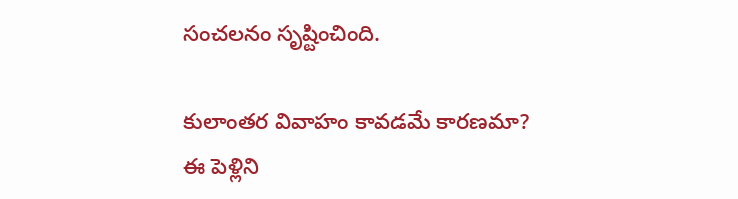సంచలనం సృష్టించింది.

కులాంతర వివాహం కావడమే కారణమా?
ఈ పెళ్లిని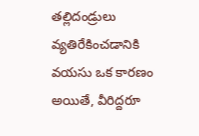తల్లిదండ్రులు వ్యతిరేకించడానికి వయసు ఒక కారణం అయితే, వీరిద్దరూ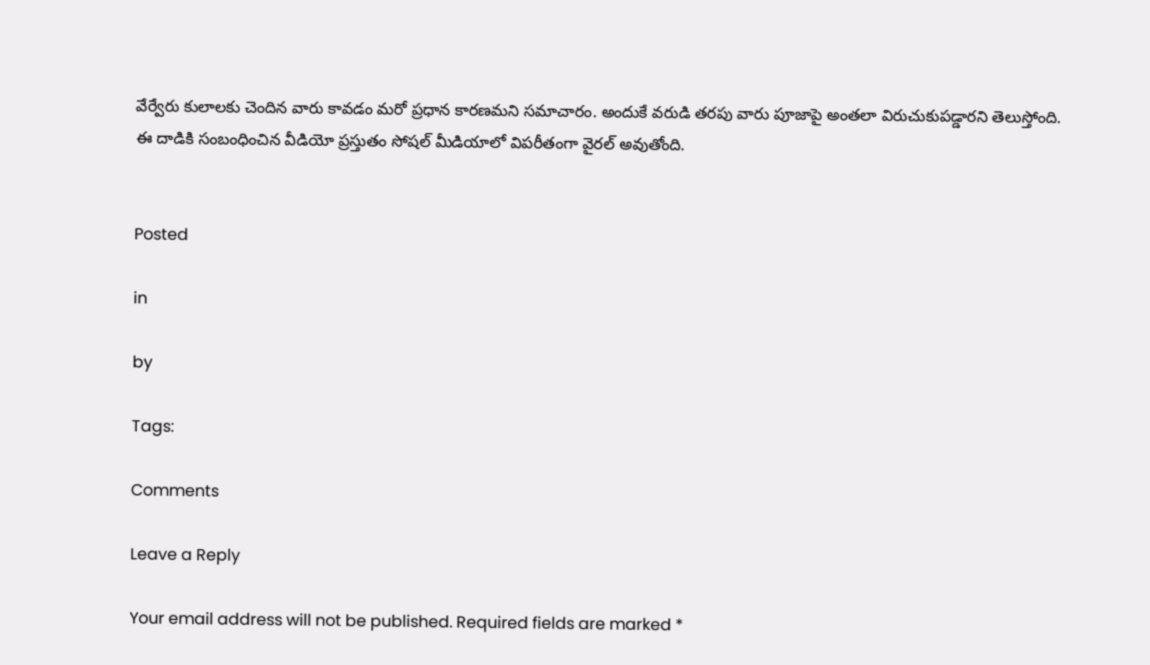వేర్వేరు కులాలకు చెందిన వారు కావడం మరో ప్రధాన కారణమని సమాచారం. అందుకే వరుడి తరపు వారు పూజాపై అంతలా విరుచుకుపడ్డారని తెలుస్తోంది. ఈ దాడికి సంబంధించిన వీడియో ప్రస్తుతం సోషల్ మీడియాలో విపరీతంగా వైరల్ అవుతోంది.


Posted

in

by

Tags:

Comments

Leave a Reply

Your email address will not be published. Required fields are marked *